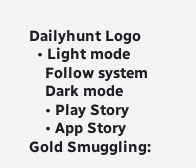Dailyhunt Logo
  • Light mode
    Follow system
    Dark mode
    • Play Story
    • App Story
Gold Smuggling: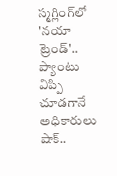స్మగ్లింగ్‌లో 'నయా ట్రెండ్'.. ప్యాంటు విప్పి చూడగానే అధికారులు షాక్..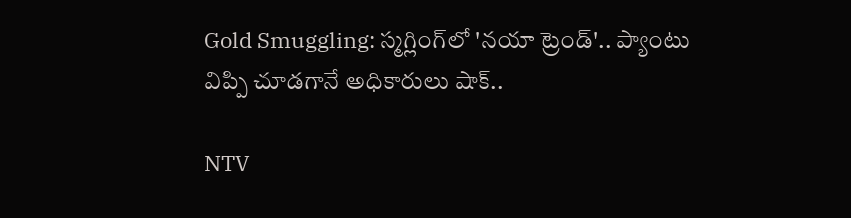Gold Smuggling: స్మగ్లింగ్‌లో 'నయా ట్రెండ్'.. ప్యాంటు విప్పి చూడగానే అధికారులు షాక్..

NTV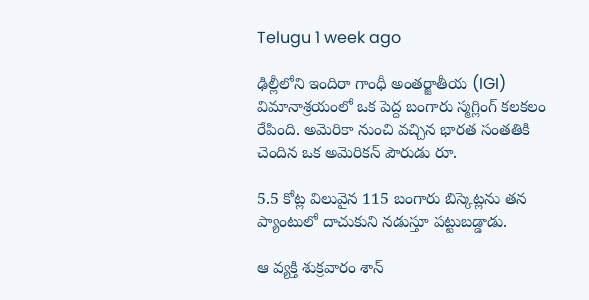Telugu 1 week ago

ఢిల్లీలోని ఇందిరా గాంధీ అంతర్జాతీయ (IGI) విమానాశ్రయంలో ఒక పెద్ద బంగారు స్మగ్లింగ్ కలకలం రేపింది. అమెరికా నుంచి వచ్చిన భారత సంతతికి చెందిన ఒక అమెరికన్ పౌరుడు రూ.

5.5 కోట్ల విలువైన 115 బంగారు బిస్కెట్లను తన ప్యాంటులో దాచుకుని నడుస్తూ పట్టుబడ్డాడు.

ఆ వ్యక్తి శుక్రవారం శాన్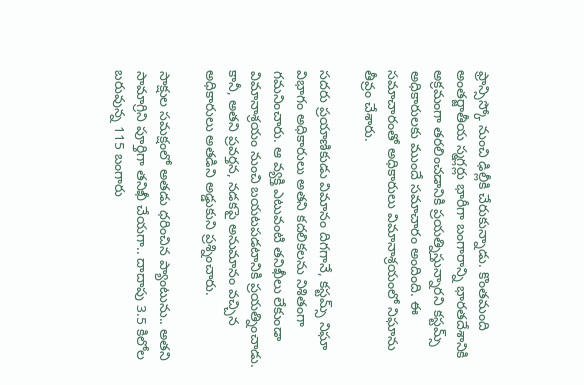ఫ్రాన్సిస్కో నుంచి ఢిల్లీకి చేరుకున్నాడు. కొంతమంది అంతర్జాతీయ స్మగ్లర్లు భారీగా బంగారాన్ని భారతదేశానికి అక్రమంగా తరలించడానికి ప్రయత్నిస్తున్నారని కస్టమ్స్ అధికారులకు ముందే సమాచారం అందింది. ఈ సమాచారంతో అధికారులు విమానాశ్రయంలో నిఘాను తీవ్రం చేశారు.

సదరు ప్రయాణికుడు విమానం దిగగానే, కస్టమ్స్ నిఘా విభాగం అధికారులు అతని కదలికలను నిశితంగా గమనించారు. ఆ వ్యక్తి ఎటువంటి తనిఖీలు లేకుండా విమానాశ్రయం నుంచి బయటపడటానికి ప్రయత్నించాడు. కానీ, అతని ప్రవర్తన, నడకపై అనుమానం వచ్చిన అధికారులు అతడిని అడ్డుకుని ప్రశ్నించారు.

సాక్షుల సమక్షంలో అతడు ధరించిన ప్యాంటును.. అతని సామాగ్రిని పూర్తిగా తనిఖీ చేయగా.. దాదాపు 3.5 కిలోల బరువున్న 115 బంగారు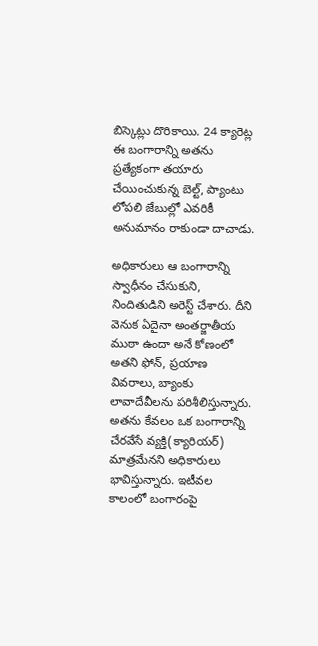బిస్కెట్లు దొరికాయి. 24 క్యారెట్ల ఈ బంగారాన్ని అతను ప్రత్యేకంగా తయారు చేయించుకున్న బెల్ట్, ప్యాంటు లోపలి జేబుల్లో ఎవరికీ అనుమానం రాకుండా దాచాడు.

అధికారులు ఆ బంగారాన్ని స్వాధీనం చేసుకుని, నిందితుడిని అరెస్ట్ చేశారు. దీని వెనుక ఏదైనా అంతర్జాతీయ ముఠా ఉందా అనే కోణంలో అతని ఫోన్, ప్రయాణ వివరాలు, బ్యాంకు లావాదేవీలను పరిశీలిస్తున్నారు. అతను కేవలం ఒక బంగారాన్ని చేరవేసే వ్యక్తి(క్యారియర్) మాత్రమేనని అధికారులు భావిస్తున్నారు. ఇటీవల కాలంలో బంగారంపై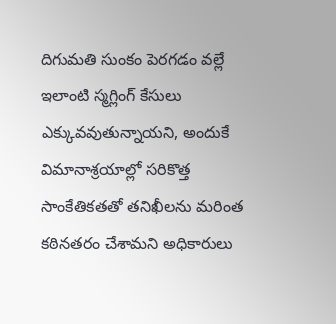దిగుమతి సుంకం పెరగడం వల్లే ఇలాంటి స్మగ్లింగ్ కేసులు ఎక్కువవుతున్నాయని, అందుకే విమానాశ్రయాల్లో సరికొత్త సాంకేతికతతో తనిఖీలను మరింత కఠినతరం చేశామని అధికారులు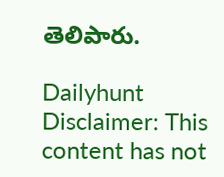తెలిపారు.

Dailyhunt
Disclaimer: This content has not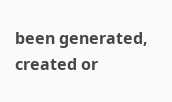been generated, created or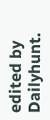edited by Dailyhunt.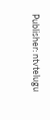Publisher: ntvtelugu